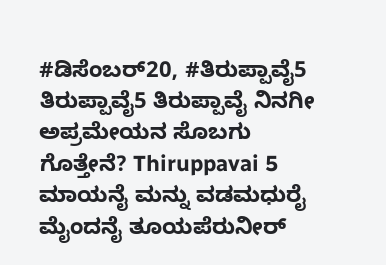#ಡಿಸೆಂಬರ್20, #ತಿರುಪ್ಪಾವೈ5 ತಿರುಪ್ಪಾವೈ5 ತಿರುಪ್ಪಾವೈ ನಿನಗೀ ಅಪ್ರಮೇಯನ ಸೊಬಗು ಗೊತ್ತೇನೆ? Thiruppavai 5 ಮಾಯನೈ ಮನ್ನು ವಡಮಧುರೈ ಮೈಂದನೈ ತೂಯಪೆರುನೀರ್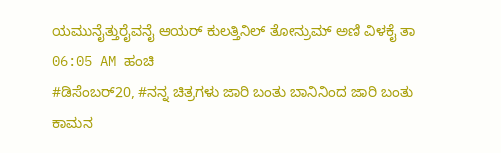ಯಮುನೈತ್ತುರೈವನೈ ಆಯರ್ ಕುಲತ್ತಿನಿಲ್ ತೋನ್ರುಮ್ ಅಣಿ ವಿಳಕೈ ತಾ 06:05 AM ಹಂಚಿ
#ಡಿಸೆಂಬರ್20, #ನನ್ನ ಚಿತ್ರಗಳು ಜಾರಿ ಬಂತು ಬಾನಿನಿಂದ ಜಾರಿ ಬಂತು ಕಾಮನ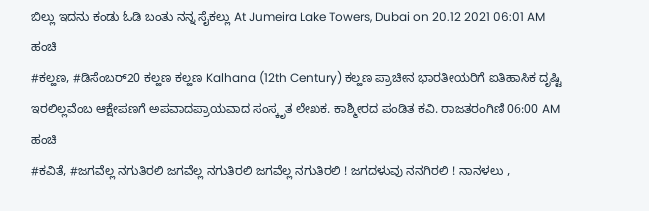ಬಿಲ್ಲು ಇದನು ಕಂಡು ಓಡಿ ಬಂತು ನನ್ನ ಸೈಕಲ್ಲು At Jumeira Lake Towers, Dubai on 20.12 2021 06:01 AM ಹಂಚಿ
#ಕಲ್ಹಣ, #ಡಿಸೆಂಬರ್20 ಕಲ್ಹಣ ಕಲ್ಹಣ Kalhana (12th Century) ಕಲ್ಹಣ ಪ್ರಾಚೀನ ಭಾರತೀಯರಿಗೆ ಐತಿಹಾಸಿಕ ದೃಷ್ಟಿ ಇರಲಿಲ್ಲವೆಂಬ ಆಕ್ಷೇಪಣಗೆ ಅಪವಾದಪ್ರಾಯವಾದ ಸಂಸ್ಕೃತ ಲೇಖಕ. ಕಾಶ್ಮೀರದ ಪಂಡಿತ ಕವಿ. ರಾಜತರಂಗಿಣಿ 06:00 AM ಹಂಚಿ
#ಕವಿತೆ, #ಜಗವೆಲ್ಲ ನಗುತಿರಲಿ ಜಗವೆಲ್ಲ ನಗುತಿರಲಿ ಜಗವೆಲ್ಲ ನಗುತಿರಲಿ ! ಜಗದಳುವು ನನಗಿರಲಿ ! ನಾನಳಲು ,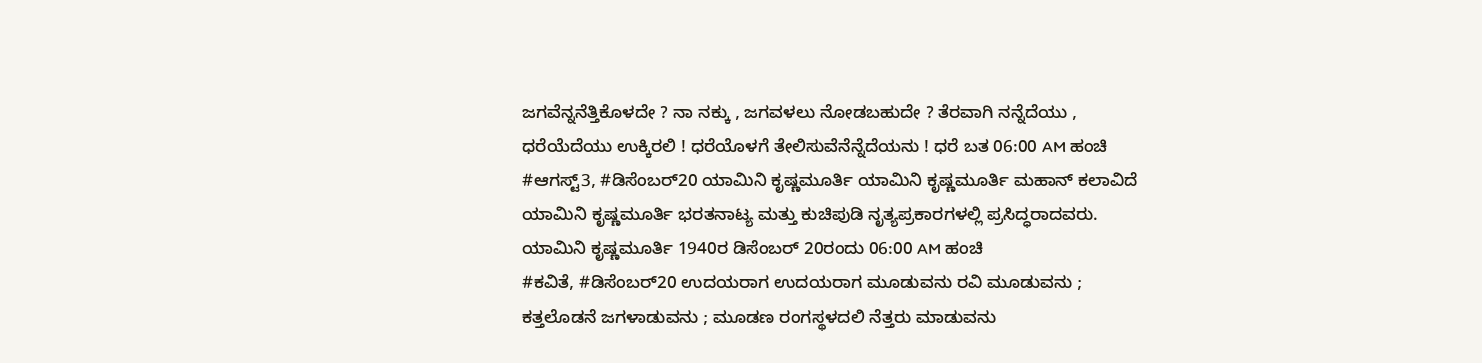ಜಗವೆನ್ನನೆತ್ತಿಕೊಳದೇ ? ನಾ ನಕ್ಕು , ಜಗವಳಲು ನೋಡಬಹುದೇ ? ತೆರವಾಗಿ ನನ್ನೆದೆಯು , ಧರೆಯೆದೆಯು ಉಕ್ಕಿರಲಿ ! ಧರೆಯೊಳಗೆ ತೇಲಿಸುವೆನೆನ್ನೆದೆಯನು ! ಧರೆ ಬತ 06:00 AM ಹಂಚಿ
#ಆಗಸ್ಟ್3, #ಡಿಸೆಂಬರ್20 ಯಾಮಿನಿ ಕೃಷ್ಣಮೂರ್ತಿ ಯಾಮಿನಿ ಕೃಷ್ಣಮೂರ್ತಿ ಮಹಾನ್ ಕಲಾವಿದೆ ಯಾಮಿನಿ ಕೃಷ್ಣಮೂರ್ತಿ ಭರತನಾಟ್ಯ ಮತ್ತು ಕುಚಿಪುಡಿ ನೃತ್ಯಪ್ರಕಾರಗಳಲ್ಲಿ ಪ್ರಸಿದ್ಧರಾದವರು. ಯಾಮಿನಿ ಕೃಷ್ಣಮೂರ್ತಿ 1940ರ ಡಿಸೆಂಬರ್ 20ರಂದು 06:00 AM ಹಂಚಿ
#ಕವಿತೆ, #ಡಿಸೆಂಬರ್20 ಉದಯರಾಗ ಉದಯರಾಗ ಮೂಡುವನು ರವಿ ಮೂಡುವನು ; ಕತ್ತಲೊಡನೆ ಜಗಳಾಡುವನು ; ಮೂಡಣ ರಂಗಸ್ಥಳದಲಿ ನೆತ್ತರು ಮಾಡುವನು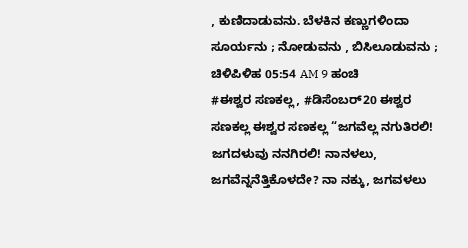, ಕುಣಿದಾಡುವನು. ಬೆಳಕಿನ ಕಣ್ಣುಗಳಿಂದಾ ಸೂರ್ಯನು ; ನೋಡುವನು , ಬಿಸಿಲೂಡುವನು ; ಚಿಳಿಪಿಳಿಹ 05:54 AM 9 ಹಂಚಿ
#ಈಶ್ವರ ಸಣಕಲ್ಲ, #ಡಿಸೆಂಬರ್20 ಈಶ್ವರ ಸಣಕಲ್ಲ ಈಶ್ವರ ಸಣಕಲ್ಲ “ಜಗವೆಲ್ಲ ನಗುತಿರಲಿ! ಜಗದಳುವು ನನಗಿರಲಿ! ನಾನಳಲು, ಜಗವೆನ್ನನೆತ್ತಿಕೊಳದೇ? ನಾ ನಕ್ಕು, ಜಗವಳಲು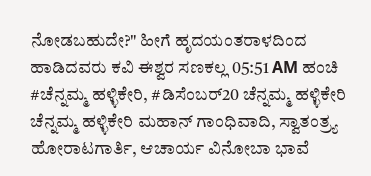ನೋಡಬಹುದೇ?" ಹೀಗೆ ಹೃದಯಂತರಾಳದಿಂದ ಹಾಡಿದವರು ಕವಿ ಈಶ್ವರ ಸಣಕಲ್ಲ 05:51 AM ಹಂಚಿ
#ಚೆನ್ನಮ್ಮ ಹಳ್ಳಿಕೇರಿ, #ಡಿಸೆಂಬರ್20 ಚೆನ್ನಮ್ಮ ಹಳ್ಳಿಕೇರಿ ಚೆನ್ನಮ್ಮ ಹಳ್ಳಿಕೇರಿ ಮಹಾನ್ ಗಾಂಧಿವಾದಿ, ಸ್ವಾತಂತ್ರ್ಯ ಹೋರಾಟಗಾರ್ತಿ, ಆಚಾರ್ಯ ವಿನೋಬಾ ಭಾವೆ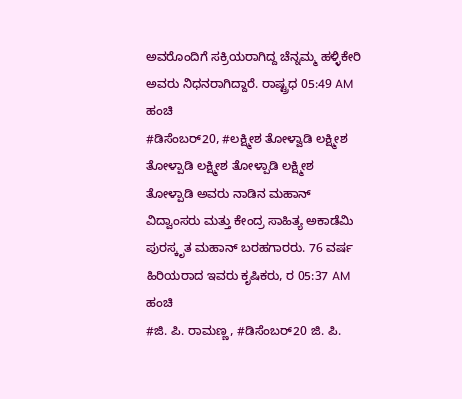ಅವರೊಂದಿಗೆ ಸಕ್ರಿಯರಾಗಿದ್ದ ಚೆನ್ನಮ್ಮ ಹಳ್ಳಿಕೇರಿ ಅವರು ನಿಧನರಾಗಿದ್ದಾರೆ. ರಾಷ್ಟ್ರಧ 05:49 AM ಹಂಚಿ
#ಡಿಸೆಂಬರ್20, #ಲಕ್ಷ್ಮೀಶ ತೋಳ್ವಾಡಿ ಲಕ್ಷ್ಮೀಶ ತೋಳ್ಪಾಡಿ ಲಕ್ಷ್ಮೀಶ ತೋಳ್ಪಾಡಿ ಲಕ್ಷ್ಮೀಶ ತೋಳ್ಪಾಡಿ ಅವರು ನಾಡಿನ ಮಹಾನ್ ವಿದ್ವಾಂಸರು ಮತ್ತು ಕೇಂದ್ರ ಸಾಹಿತ್ಯ ಅಕಾಡೆಮಿ ಪುರಸ್ಕೃತ ಮಹಾನ್ ಬರಹಗಾರರು. 76 ವರ್ಷ ಹಿರಿಯರಾದ ಇವರು ಕೃಷಿಕರು, ರ 05:37 AM ಹಂಚಿ
#ಜಿ. ಪಿ. ರಾಮಣ್ಣ, #ಡಿಸೆಂಬರ್20 ಜಿ. ಪಿ.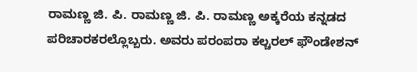ರಾಮಣ್ಣ ಜಿ. ಪಿ. ರಾಮಣ್ಣ ಜಿ. ಪಿ. ರಾಮಣ್ಣ ಅಕ್ಕರೆಯ ಕನ್ನಡದ ಪರಿಚಾರಕರಲ್ಲೊಬ್ಬರು. ಅವರು ಪರಂಪರಾ ಕಲ್ಚರಲ್ ಫೌಂಡೇಶನ್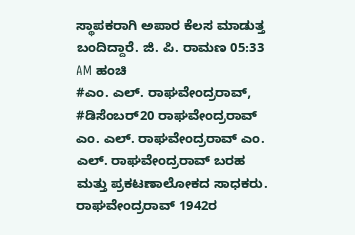ಸ್ಥಾಪಕರಾಗಿ ಅಪಾರ ಕೆಲಸ ಮಾಡುತ್ತ ಬಂದಿದ್ದಾರೆ. ಜಿ. ಪಿ. ರಾಮಣ 05:33 AM ಹಂಚಿ
#ಎಂ. ಎಲ್. ರಾಘವೇಂದ್ರರಾವ್, #ಡಿಸೆಂಬರ್20 ರಾಘವೇಂದ್ರರಾವ್ ಎಂ. ಎಲ್. ರಾಘವೇಂದ್ರರಾವ್ ಎಂ. ಎಲ್. ರಾಘವೇಂದ್ರರಾವ್ ಬರಹ ಮತ್ತು ಪ್ರಕಟಣಾಲೋಕದ ಸಾಧಕರು. ರಾಘವೇಂದ್ರರಾವ್ 1942ರ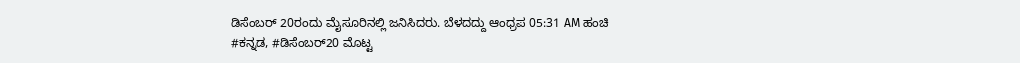ಡಿಸೆಂಬರ್ 20ರಂದು ಮೈಸೂರಿನಲ್ಲಿ ಜನಿಸಿದರು. ಬೆಳದದ್ದು ಆಂಧ್ರಪ 05:31 AM ಹಂಚಿ
#ಕನ್ನಡ, #ಡಿಸೆಂಬರ್20 ಮೊಟ್ಟ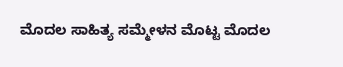ಮೊದಲ ಸಾಹಿತ್ಯ ಸಮ್ಮೇಳನ ಮೊಟ್ಟ ಮೊದಲ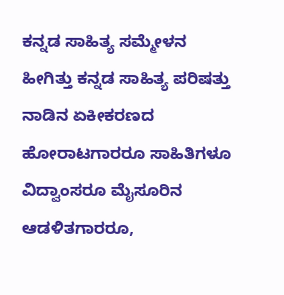ಕನ್ನಡ ಸಾಹಿತ್ಯ ಸಮ್ಮೇಳನ ಹೀಗಿತ್ತು ಕನ್ನಡ ಸಾಹಿತ್ಯ ಪರಿಷತ್ತು ನಾಡಿನ ಏಕೀಕರಣದ ಹೋರಾಟಗಾರರೂ ಸಾಹಿತಿಗಳೂ ವಿದ್ವಾಂಸರೂ ಮೈಸೂರಿನ ಆಡಳಿತಗಾರರೂ,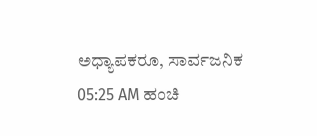ಅಧ್ಯಾಪಕರೂ, ಸಾರ್ವಜನಿಕ 05:25 AM ಹಂಚಿ